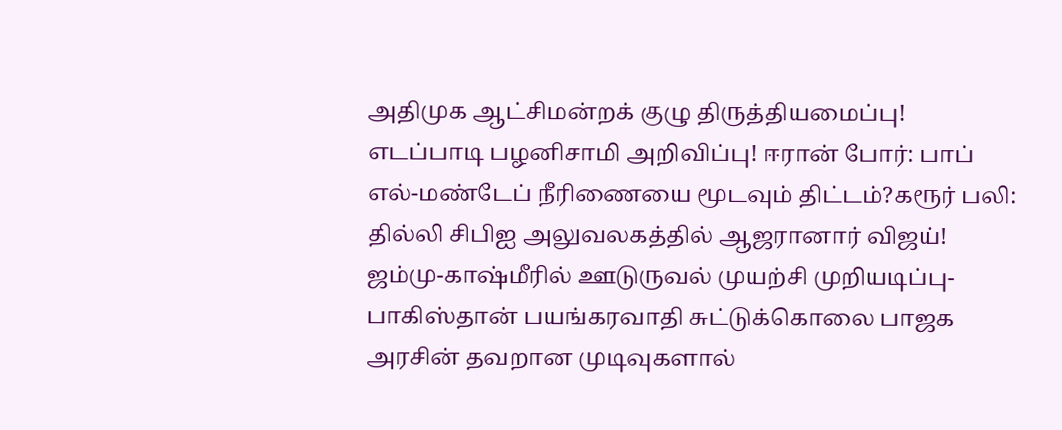அதிமுக ஆட்சிமன்றக் குழு திருத்தியமைப்பு! எடப்பாடி பழனிசாமி அறிவிப்பு! ஈரான் போர்: பாப் எல்-மண்டேப் நீரிணையை மூடவும் திட்டம்?கரூர் பலி: தில்லி சிபிஐ அலுவலகத்தில் ஆஜரானார் விஜய்! ஜம்மு-காஷ்மீரில் ஊடுருவல் முயற்சி முறியடிப்பு- பாகிஸ்தான் பயங்கரவாதி சுட்டுக்கொலை பாஜக அரசின் தவறான முடிவுகளால்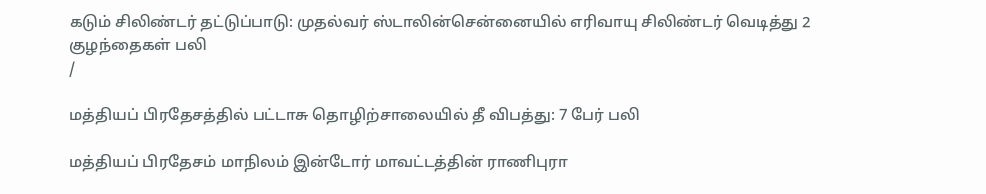கடும் சிலிண்டர் தட்டுப்பாடு: முதல்வர் ஸ்டாலின்சென்னையில் எரிவாயு சிலிண்டர் வெடித்து 2 குழந்தைகள் பலி
/

மத்தியப் பிரதேசத்தில் பட்டாசு தொழிற்சாலையில் தீ விபத்து: 7 பேர் பலி

மத்தியப் பிரதேசம் மாநிலம் இன்டோர் மாவட்டத்தின் ராணிபுரா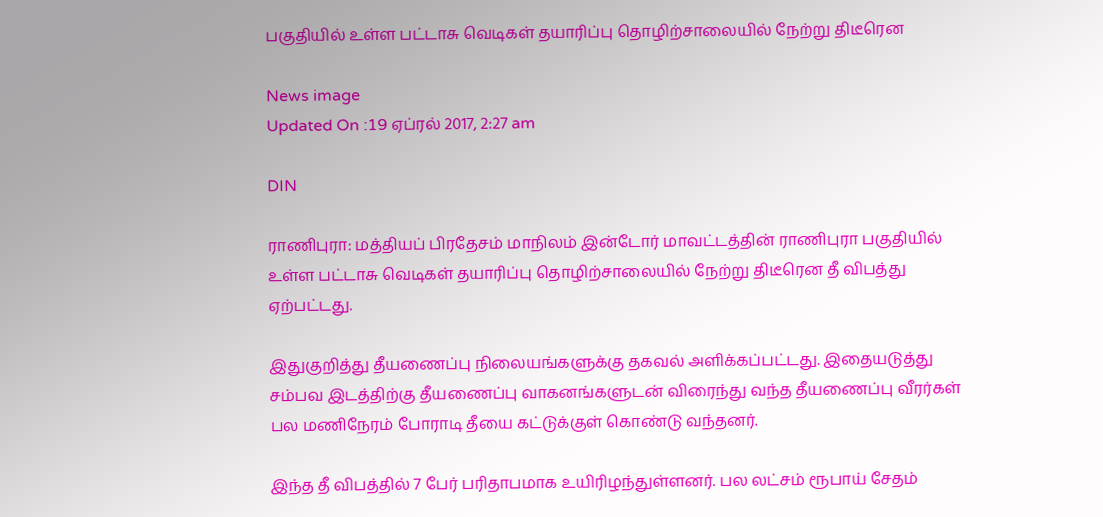பகுதியில் உள்ள பட்டாசு வெடிகள் தயாரிப்பு தொழிற்சாலையில் நேற்று திடீரென

News image
Updated On :19 ஏப்ரல் 2017, 2:27 am

DIN

ராணிபுரா: மத்தியப் பிரதேசம் மாநிலம் இன்டோர் மாவட்டத்தின் ராணிபுரா பகுதியில் உள்ள பட்டாசு வெடிகள் தயாரிப்பு தொழிற்சாலையில் நேற்று திடீரென தீ விபத்து ஏற்பட்டது.

இதுகுறித்து தீயணைப்பு நிலையங்களுக்கு தகவல் அளிக்கப்பட்டது. இதையடுத்து சம்பவ இடத்திற்கு தீயணைப்பு வாகனங்களுடன் விரைந்து வந்த தீயணைப்பு வீரர்கள் பல மணிநேரம் போராடி தீயை கட்டுக்குள் கொண்டு வந்தனர்.

இந்த தீ விபத்தில் 7 பேர் பரிதாபமாக உயிரிழந்துள்ளனர். பல லட்சம் ரூபாய் சேதம்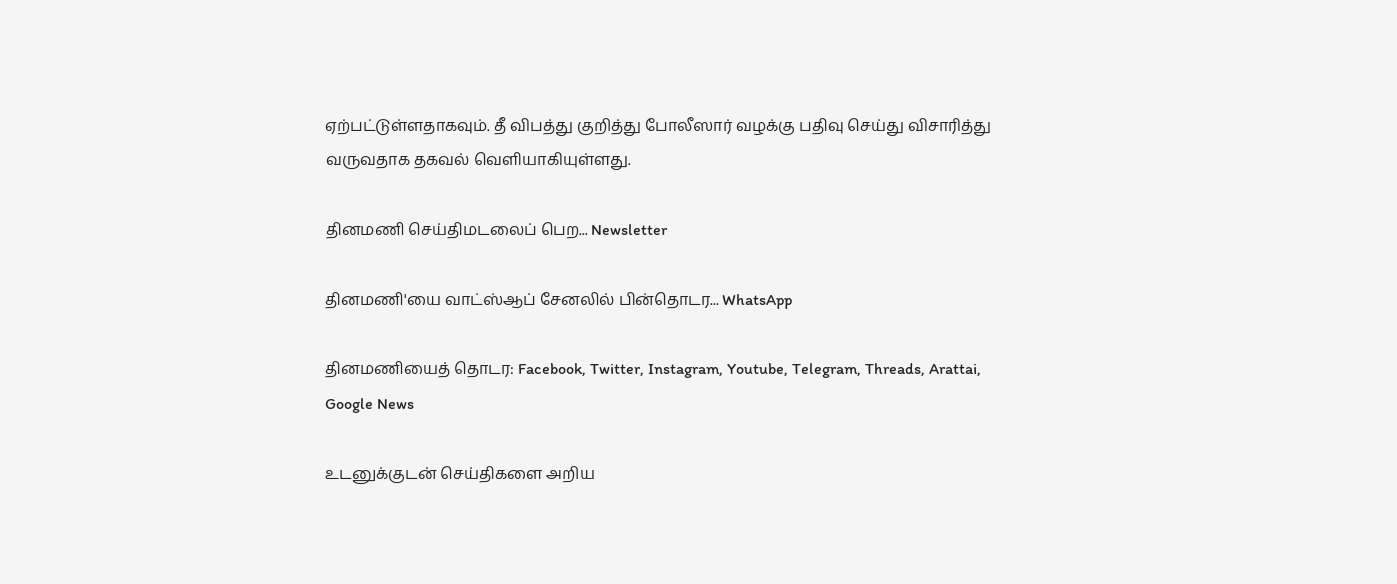ஏற்பட்டுள்ளதாகவும். தீ விபத்து குறித்து போலீஸார் வழக்கு பதிவு செய்து விசாரித்து வருவதாக தகவல் வெளியாகியுள்ளது.

தினமணி செய்திமடலைப் பெற... Newsletter

தினமணி'யை வாட்ஸ்ஆப் சேனலில் பின்தொடர... WhatsApp

தினமணியைத் தொடர: Facebook, Twitter, Instagram, Youtube, Telegram, Threads, Arattai, Google News

உடனுக்குடன் செய்திகளை அறிய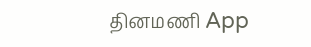தினமணி App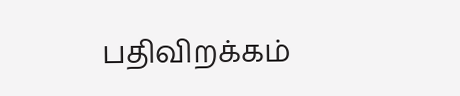பதிவிறக்கம்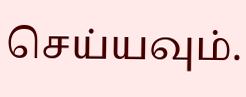செய்யவும்.